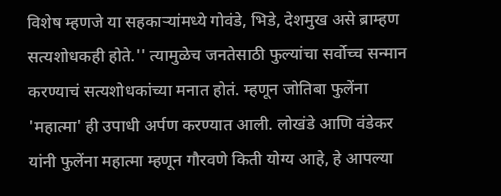विशेष म्हणजे या सहकाऱ्यांमध्ये गोवंडे, भिडे, देशमुख असे ब्राम्हण सत्यशोधकही होते.'' त्यामुळेच जनतेसाठी फुल्यांचा सर्वोच्च सन्मान करण्याचं सत्यशोधकांच्या मनात होतं. म्हणून जोतिबा फुलेंना 'महात्मा' ही उपाधी अर्पण करण्यात आली. लोखंडे आणि वंडेकर यांनी फुलेंना महात्मा म्हणून गौरवणे किती योग्य आहे, हे आपल्या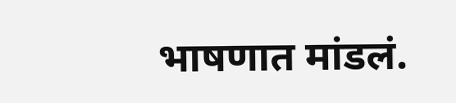भाषणात मांडलं.